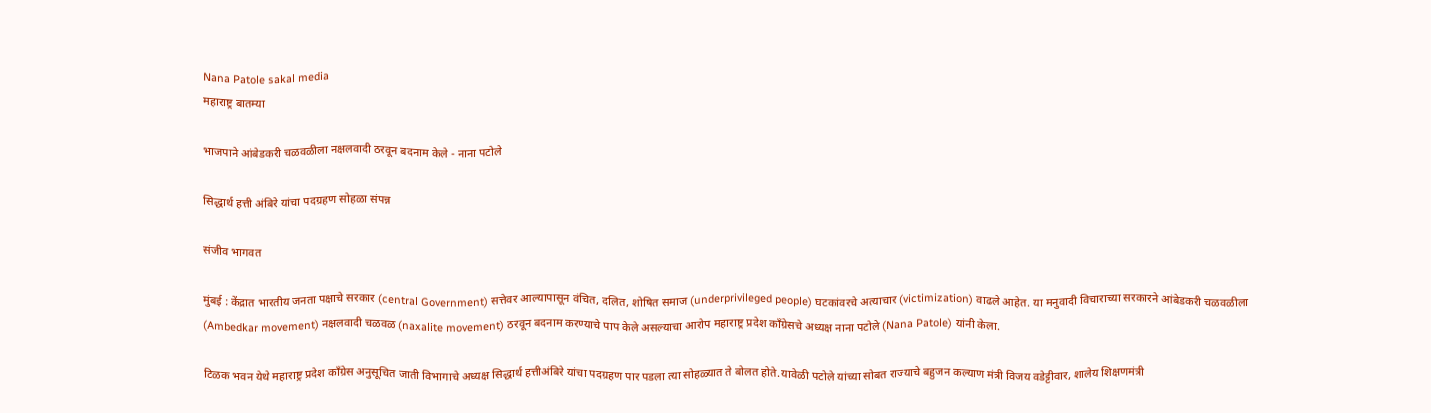Nana Patole sakal media
महाराष्ट्र बातम्या

भाजपाने आंबेडकरी चळवळीला नक्षलवादी ठरवून बदनाम केले - नाना पटोले

सिद्धार्थ हत्ती अंबिरे यांचा पदग्रहण सोहळा संपन्न

संजीव भागवत

मुंबई : केंद्रात भारतीय जनता पक्षाचे सरकार (central Government) सत्तेवर आल्यापासून वंचित, दलित, शोषित समाज (underprivileged people) घटकांवरचे अत्याचार (victimization) वाढले आहेत. या मनुवादी विचाराच्या सरकारने आंबेडकरी चळवळीला (Ambedkar movement) नक्षलवादी चळवळ (naxalite movement) ठरवून बदनाम करण्याचे पाप केले असल्याचा आरोप महाराष्ट्र प्रदेश काँग्रेसचे अध्यक्ष नाना पटोले (Nana Patole) यांनी केला.

टिळक भवन येथे महाराष्ट्र प्रदेश काँग्रेस अनुसूचित जाती विभागाचे अध्यक्ष सिद्धार्थ हत्तीअंबिरे यांचा पदग्रहण पार पडला त्या सोहळ्यात ते बोलत होते.यावेळी पटोले यांच्या सोबत राज्याचे बहुजन कल्याण मंत्री विजय वडेट्टीवार, शालेय शिक्षणमंत्री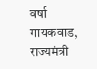वर्षा गायकवाड, राज्यमंत्री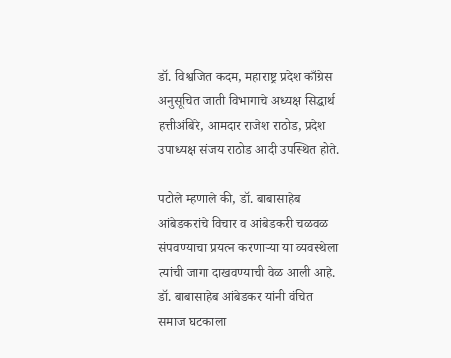डॉ. विश्वजित कदम, महाराष्ट्र प्रदेश काँग्रेस अनुसूचित जाती विभागाचे अध्यक्ष सिद्धार्थ हत्तीअंबिरे, आमदार राजेश राठोड, प्रदेश उपाध्यक्ष संजय राठोड आदी उपस्थित होते.

पटोले म्हणाले की, डॉ. बाबासाहेब आंबेडकरांचे विचार व आंबेडकरी चळवळ संपवण्याचा प्रयत्न करणाऱ्या या व्यवस्थेला त्यांची जागा दाखवण्याची वेळ आली आहे. डॉ. बाबासाहेब आंबेडकर यांनी वंचित समाज घटकाला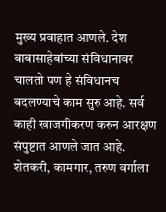मुख्य प्रवाहात आणले. देश बाबासाहेबांच्या संविधानावर चालतो पण हे संविधानच बदलण्याचे काम सुरु आहे. सर्व काही खाजगीकरण करुन आरक्षण संपुष्टात आणले जात आहे. शेतकरी, कामगार, तरुण वर्गाला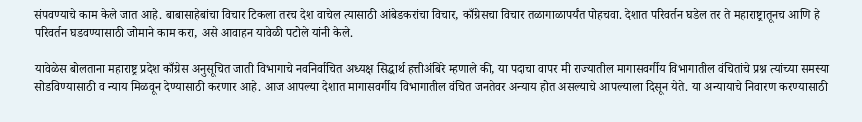संपवण्याचे काम केले जात आहे. बाबासाहेबांचा विचार टिकला तरच देश वाचेल त्यासाठी आंबेडकरांचा विचार, काँग्रेसचा विचार तळागाळापर्यंत पोहचवा. देशात परिवर्तन घडेल तर ते महाराष्ट्रातूनच आणि हे परिवर्तन घडवण्यासाठी जोमाने काम करा, असे आवाहन यावेळी पटोले यांनी केले.

यावेळेस बोलताना महाराष्ट्र प्रदेश काँग्रेस अनुसूचित जाती विभागाचे नवनिर्वाचित अध्यक्ष सिद्धार्थ हत्तीअंबिरे म्हणाले की, या पदाचा वापर मी राज्यातील मागासवर्गीय विभागातील वंचितांचे प्रश्न त्यांच्या समस्या सोडविण्यासाठी व न्याय मिळवून देण्यासाठी करणार आहे. आज आपल्या देशात मागासवर्गीय विभागातील वंचित जनतेवर अन्याय होत असल्याचे आपल्याला दिसून येते. या अन्यायाचे निवारण करण्यासाठी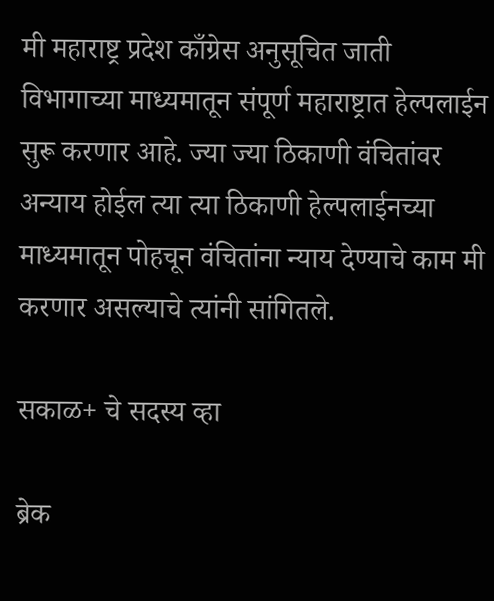मी महाराष्ट्र प्रदेश काँग्रेस अनुसूचित जाती विभागाच्या माध्यमातून संपूर्ण महाराष्ट्रात हेल्पलाईन सुरू करणार आहे. ज्या ज्या ठिकाणी वंचितांवर अन्याय होईल त्या त्या ठिकाणी हेल्पलाईनच्या माध्यमातून पोहचून वंचितांना न्याय देण्याचे काम मी करणार असल्याचे त्यांनी सांगितले.

सकाळ+ चे सदस्य व्हा

ब्रेक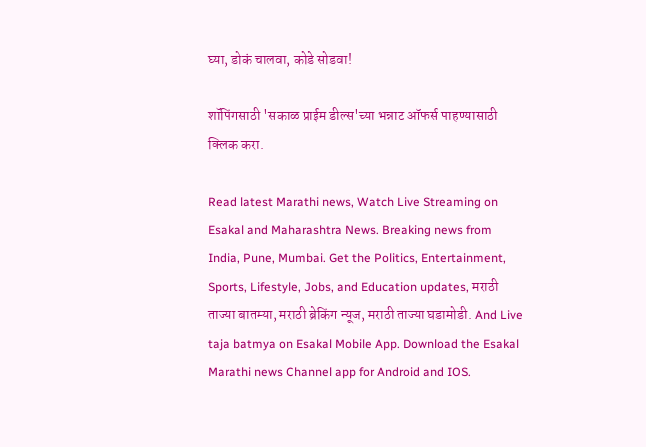घ्या, डोकं चालवा, कोडे सोडवा!

शॉपिंगसाठी 'सकाळ प्राईम डील्स'च्या भन्नाट ऑफर्स पाहण्यासाठी क्लिक करा.

Read latest Marathi news, Watch Live Streaming on Esakal and Maharashtra News. Breaking news from India, Pune, Mumbai. Get the Politics, Entertainment, Sports, Lifestyle, Jobs, and Education updates, मराठी ताज्या बातम्या, मराठी ब्रेकिंग न्यूज, मराठी ताज्या घडामोडी. And Live taja batmya on Esakal Mobile App. Download the Esakal Marathi news Channel app for Android and IOS.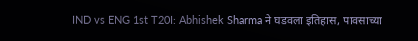IND vs ENG 1st T20I: Abhishek Sharma ने घडवला इतिहास, पावसाच्या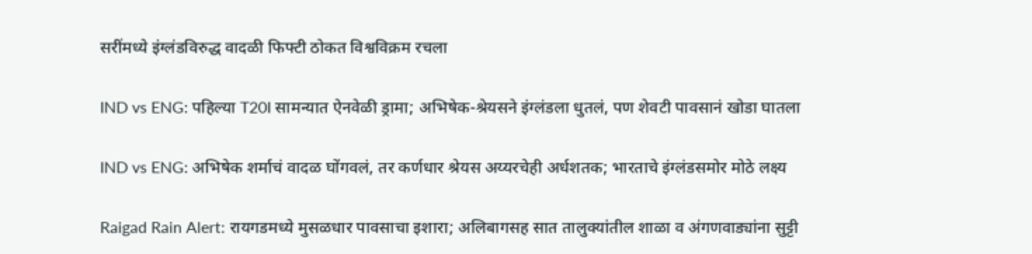सरींमध्ये इंग्लंडविरुद्ध वादळी फिफ्टी ठोकत विश्वविक्रम रचला

IND vs ENG: पहिल्या T20I सामन्यात ऐनवेळी ड्रामा; अभिषेक-श्रेयसने इंग्लंडला धुतलं, पण शेवटी पावसानं खोडा घातला

IND vs ENG: अभिषेक शर्माचं वादळ घोंगवलं, तर कर्णधार श्रेयस अय्यरचेही अर्धशतक; भारताचे इंग्लंडसमोर मोठे लक्ष्य

Raigad Rain Alert: रायगडमध्ये मुसळधार पावसाचा इशारा; अलिबागसह सात तालुक्यांतील शाळा व अंगणवाड्यांना सुट्टी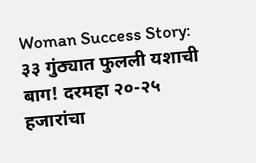Woman Success Story: ३३ गुंठ्यात फुलली यशाची बाग! दरमहा २०-२५ हजारांचा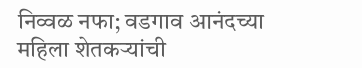निव्वळ नफा; वडगाव आनंदच्या महिला शेतकऱ्यांची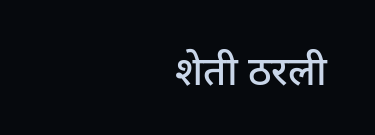शेती ठरली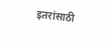इतरांसाठी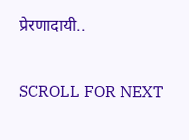प्रेरणादायी..

SCROLL FOR NEXT